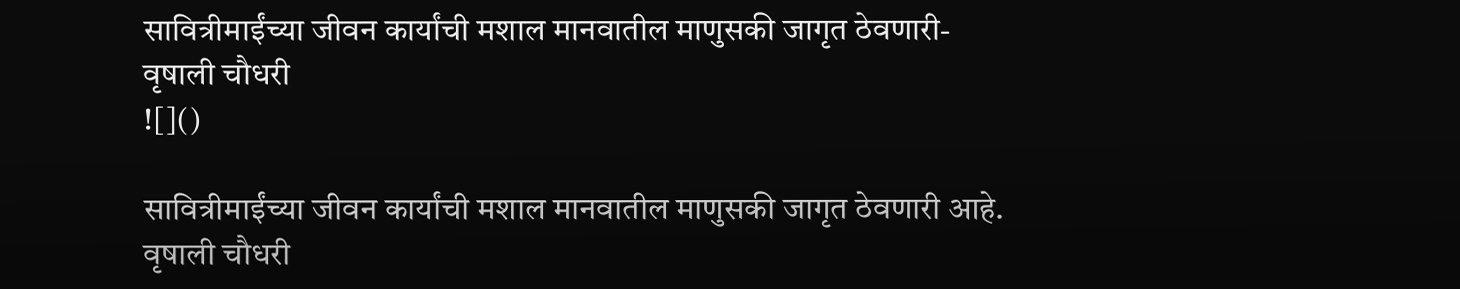सावित्रीमाईंच्या जीवन कार्यांची मशाल मानवातील माणुसकी जागृत ठेवणारी-
वृषाली चौधरी
![]()

सावित्रीमाईंच्या जीवन कार्यांची मशाल मानवातील माणुसकी जागृत ठेवणारी आहे.
वृषाली चौधरी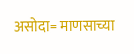असोदा= माणसाच्या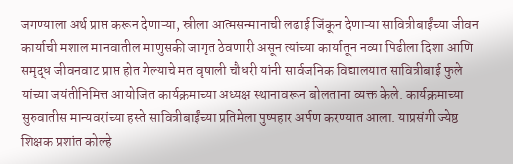जगण्याला अर्थ प्राप्त करून देणाऱ्या, स्रीला आत्मसन्मानाची लढाई जिंकून देणाऱ्या सावित्रीबाईंच्या जीवन कार्याची मशाल मानवातील माणुसकी जागृत ठेवणारी असून त्यांच्या कार्यातून नव्या पिढीला दिशा आणि समृद्ध जीवनवाट प्राप्त होत गेल्याचे मत वृषाली चौधरी यांनी सार्वजनिक विद्यालयात सावित्रीबाई फुले यांच्या जयंतीनिमित्त आयोजित कार्यक्रमाच्या अध्यक्ष स्थानावरून बोलताना व्यक्त केले. कार्यक्रमाच्या सुरुवातीस मान्यवरांच्या हस्ते सावित्रीबाईंच्या प्रतिमेला पुष्पहार अर्पण करण्यात आला. याप्रसंगी ज्येष्ठ शिक्षक प्रशांत कोल्हे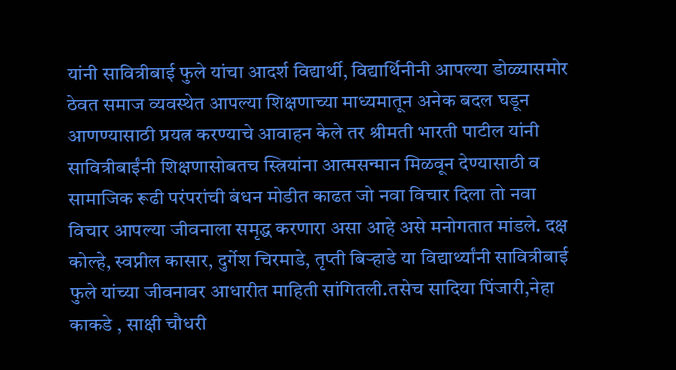यांनी सावित्रीबाई फुले यांचा आदर्श विद्यार्थी, विद्यार्थिनीनी आपल्या डोळ्यासमोर ठेवत समाज व्यवस्थेत आपल्या शिक्षणाच्या माध्यमातून अनेक बदल घडून आणण्यासाठी प्रयत्न करण्याचे आवाहन केले तर श्रीमती भारती पाटील यांनी सावित्रीबाईंनी शिक्षणासोबतच स्त्रियांना आत्मसन्मान मिळवून देण्यासाठी व सामाजिक रूढी परंपरांची बंधन मोडीत काढत जो नवा विचार दिला तो नवा विचार आपल्या जीवनाला समृद्ध करणारा असा आहे असे मनोगतात मांडले. दक्ष कोल्हे, स्वप्नील कासार, दुर्गेश चिरमाडे, तृप्ती बिऱ्हाडे या विद्यार्थ्यांनी सावित्रीबाई फुले यांच्या जीवनावर आधारीत माहिती सांगितली.तसेच सादिया पिंजारी,नेहा काकडे , साक्षी चौधरी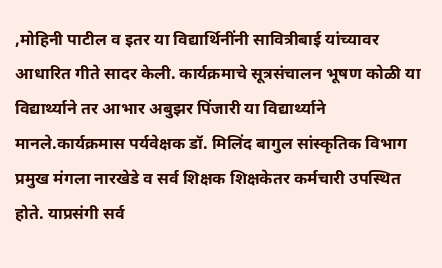,मोहिनी पाटील व इतर या विद्यार्थिनींनी सावित्रीबाई यांच्यावर आधारित गीते सादर केली. कार्यक्रमाचे सूत्रसंचालन भूषण कोळी या विद्यार्थ्याने तर आभार अबुझर पिंजारी या विद्यार्थ्याने मानले.कार्यक्रमास पर्यवेक्षक डॉ. मिलिंद बागुल सांस्कृतिक विभाग प्रमुख मंगला नारखेडे व सर्व शिक्षक शिक्षकेतर कर्मचारी उपस्थित होते. याप्रसंगी सर्व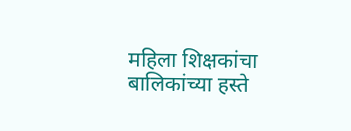महिला शिक्षकांचा बालिकांच्या हस्ते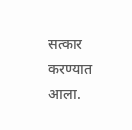सत्कार करण्यात आला.